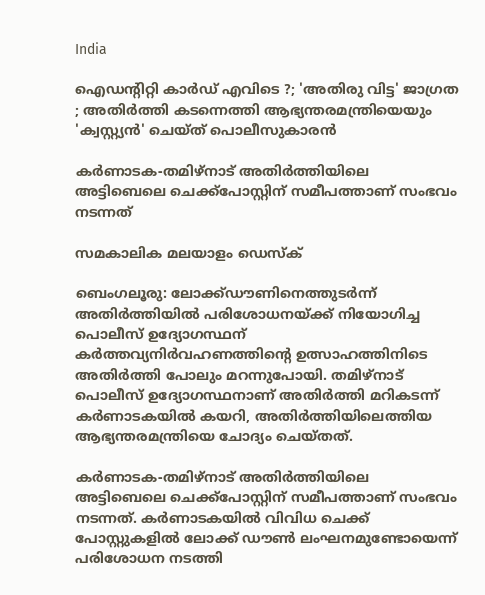India

ഐഡന്റിറ്റി കാര്‍ഡ് എവിടെ ?; 'അതിരു വിട്ട' ജാഗ്രത ; അതിര്‍ത്തി കടന്നെത്തി ആഭ്യന്തരമന്ത്രിയെയും 'ക്വസ്റ്റ്യൻ' ചെയ്ത് പൊലീസുകാരന്‍

കര്‍ണാടക-തമിഴ്‌നാട് അതിര്‍ത്തിയിലെ അട്ടിബെലെ ചെക്ക്‌പോസ്റ്റിന് സമീപത്താണ് സംഭവം നടന്നത്

സമകാലിക മലയാളം ഡെസ്ക്

ബെംഗലൂരു: ലോക്ക്ഡൗണിനെത്തുടര്‍ന്ന് അതിര്‍ത്തിയില്‍ പരിശോധനയ്ക്ക് നിയോഗിച്ച പൊലീസ് ഉദ്യോഗസ്ഥന് കര്‍ത്തവ്യനിര്‍വഹണത്തിന്റെ ഉത്സാഹത്തിനിടെ അതിര്‍ത്തി പോലും മറന്നുപോയി. തമിഴ്‌നാട് പൊലീസ് ഉദ്യോഗസ്ഥനാണ് അതിര്‍ത്തി മറികടന്ന് കര്‍ണാടകയില്‍ കയറി, അതിര്‍ത്തിയിലെത്തിയ ആഭ്യന്തരമന്ത്രിയെ ചോദ്യം ചെയ്തത്.

കര്‍ണാടക-തമിഴ്‌നാട് അതിര്‍ത്തിയിലെ അട്ടിബെലെ ചെക്ക്‌പോസ്റ്റിന് സമീപത്താണ് സംഭവം നടന്നത്. കര്‍ണാടകയില്‍ വിവിധ ചെക്ക് പോസ്റ്റുകളില്‍ ലോക്ക് ഡൗണ്‍ ലംഘനമുണ്ടോയെന്ന് പരിശോധന നടത്തി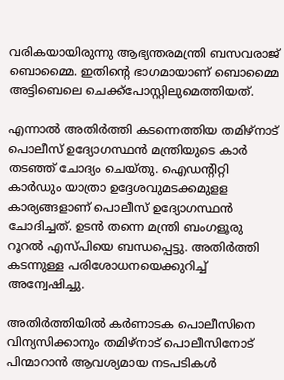വരികയായിരുന്നു ആഭ്യന്തരമന്ത്രി ബസവരാജ് ബൊമ്മൈ. ഇതിന്റെ ഭാഗമായാണ് ബൊമ്മൈ അട്ടിബെലെ ചെക്ക്‌പോസ്റ്റിലുമെത്തിയത്.

എന്നാല്‍ അതിര്‍ത്തി കടന്നെത്തിയ തമിഴ്‌നാട് പൊലീസ് ഉദ്യോഗസ്ഥന്‍ മന്ത്രിയുടെ കാര്‍ തടഞ്ഞ് ചോദ്യം ചെയ്തു. ഐഡന്റിറ്റി കാര്‍ഡും യാത്രാ ഉദ്ദേശവുമടക്കമുളള കാര്യങ്ങളാണ് പൊലീസ് ഉദ്യോഗസ്ഥന്‍ ചോദിച്ചത്. ഉടന്‍ തന്നെ മന്ത്രി ബംഗളൂരു റൂറല്‍ എസ്പിയെ ബന്ധപ്പെട്ടു. അതിര്‍ത്തി കടന്നുള്ള പരിശോധനയെക്കുറിച്ച് അന്വേഷിച്ചു.

അതിര്‍ത്തിയില്‍ കര്‍ണാടക പൊലീസിനെ വിന്യസിക്കാനും തമിഴ്‌നാട് പൊലീസിനോട് പിന്മാറാന്‍ ആവശ്യമായ നടപടികള്‍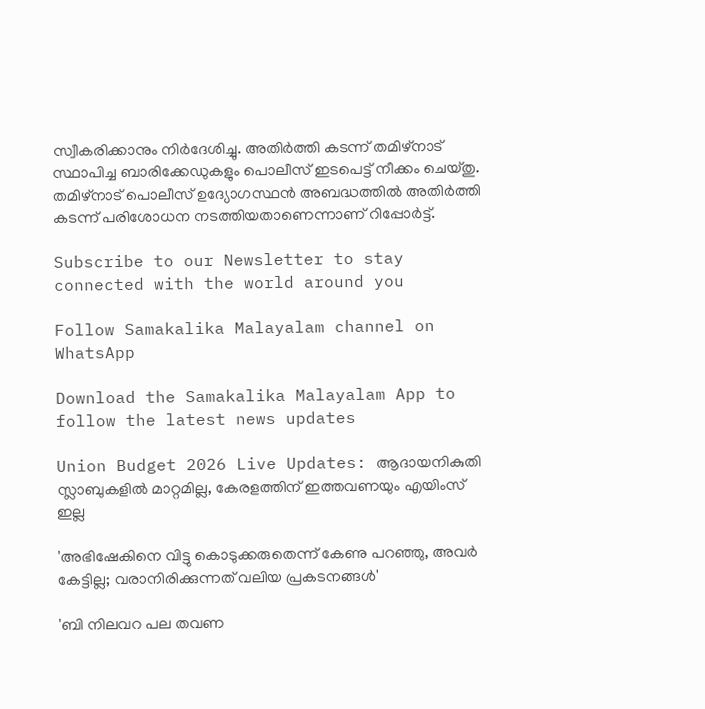സ്വീകരിക്കാനും നിര്‍ദേശിച്ചു. അതിര്‍ത്തി കടന്ന് തമിഴ്‌നാട് സ്ഥാപിച്ച ബാരിക്കേഡുകളും പൊലീസ് ഇടപെട്ട് നീക്കം ചെയ്തു. തമിഴ്‌നാട് പൊലീസ് ഉദ്യോഗസ്ഥന്‍ അബദ്ധത്തില്‍ അതിര്‍ത്തി കടന്ന് പരിശോധന നടത്തിയതാണെന്നാണ് റിപ്പോര്‍ട്ട്.

Subscribe to our Newsletter to stay connected with the world around you

Follow Samakalika Malayalam channel on WhatsApp

Download the Samakalika Malayalam App to follow the latest news updates

Union Budget 2026 Live Updates: ആദായനികുതി സ്ലാബുകളില്‍ മാറ്റമില്ല, കേരളത്തിന് ഇത്തവണയും എയിംസ് ഇല്ല

'അഭിഷേകിനെ വിട്ടു കൊടുക്കരുതെന്ന് കേണു പറഞ്ഞു, അവര്‍ കേട്ടില്ല; വരാനിരിക്കുന്നത് വലിയ പ്രകടനങ്ങള്‍'

'ബി നിലവറ പല തവണ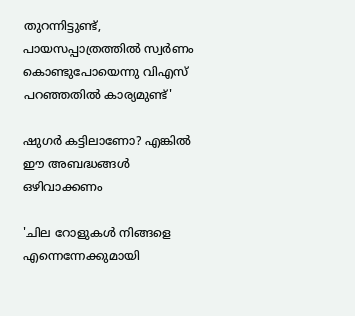തുറന്നിട്ടുണ്ട്, പായസപ്പാത്രത്തില്‍ സ്വര്‍ണം കൊണ്ടുപോയെന്നു വിഎസ് പറഞ്ഞതില്‍ കാര്യമുണ്ട്'

ഷുഗർ കട്ടിലാണോ? എങ്കിൽ ഈ അബദ്ധങ്ങൾ ഒഴിവാക്കണം

'ചില റോളുകൾ നിങ്ങളെ എന്നെന്നേക്കുമായി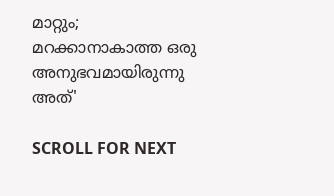മാറ്റും; മറക്കാനാകാത്ത ഒരു അനുഭവമായിരുന്നു അത്'

SCROLL FOR NEXT